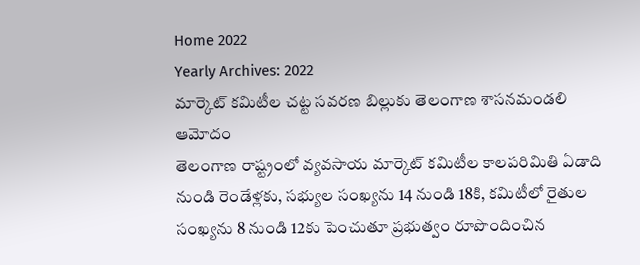Home 2022
Yearly Archives: 2022
మార్కెట్ కమిటీల చట్ట సవరణ బిల్లుకు తెలంగాణ శాసనమండలి ఆమోదం
తెలంగాణ రాష్ట్రంలో వ్యవసాయ మార్కెట్ కమిటీల కాలపరిమితి ఏడాది నుండి రెండేళ్లకు, సభ్యుల సంఖ్యను 14 నుండి 18కి, కమిటీలో రైతుల సంఖ్యను 8 నుండి 12కు పెంచుతూ ప్రభుత్వం రూపొందించిన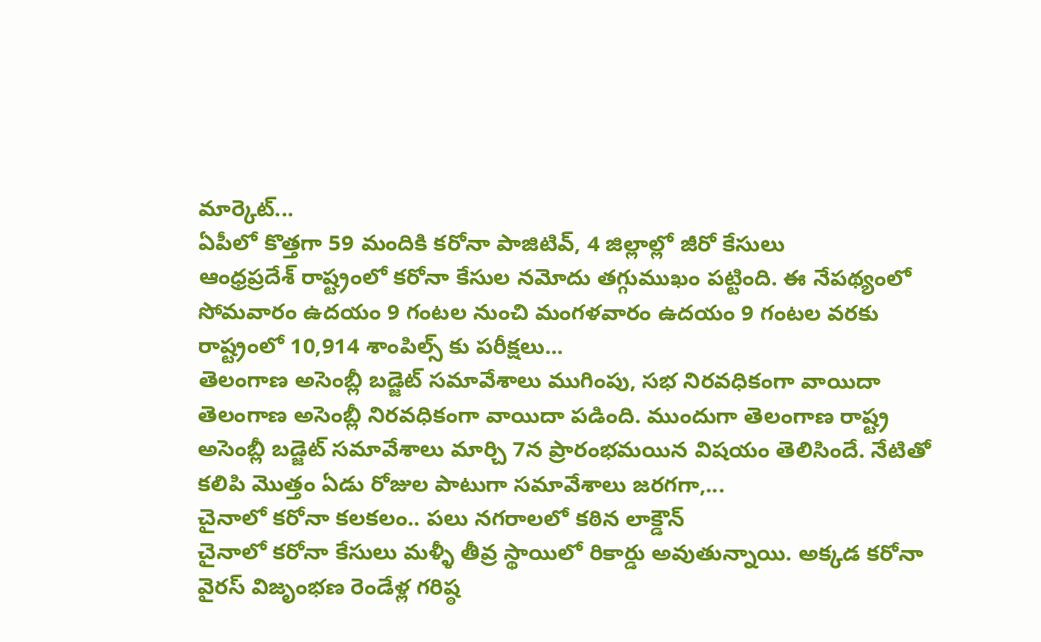మార్కెట్...
ఏపీలో కొత్తగా 59 మందికి కరోనా పాజిటివ్, 4 జిల్లాల్లో జీరో కేసులు
ఆంధ్రప్రదేశ్ రాష్ట్రంలో కరోనా కేసుల నమోదు తగ్గుముఖం పట్టింది. ఈ నేపథ్యంలో సోమవారం ఉదయం 9 గంటల నుంచి మంగళవారం ఉదయం 9 గంటల వరకు రాష్ట్రంలో 10,914 శాంపిల్స్ కు పరీక్షలు...
తెలంగాణ అసెంబ్లీ బడ్జెట్ సమావేశాలు ముగింపు, సభ నిరవధికంగా వాయిదా
తెలంగాణ అసెంబ్లీ నిరవధికంగా వాయిదా పడింది. ముందుగా తెలంగాణ రాష్ట్ర అసెంబ్లీ బడ్జెట్ సమావేశాలు మార్చి 7న ప్రారంభమయిన విషయం తెలిసిందే. నేటితో కలిపి మొత్తం ఏడు రోజుల పాటుగా సమావేశాలు జరగగా,...
చైనాలో కరోనా కలకలం.. పలు నగరాలలో కఠిన లాక్డౌన్
చైనాలో కరోనా కేసులు మళ్ళీ తీవ్ర స్థాయిలో రికార్డు అవుతున్నాయి. అక్కడ కరోనా వైరస్ విజృంభణ రెండేళ్ల గరిష్ఠ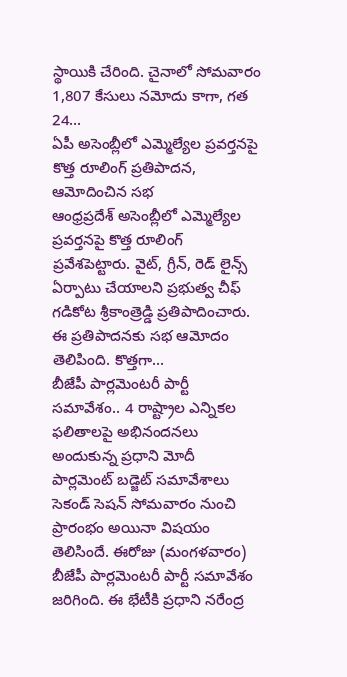స్థాయికి చేరింది. చైనాలో సోమవారం 1,807 కేసులు నమోదు కాగా, గత 24...
ఏపీ అసెంబ్లీలో ఎమ్మెల్యేల ప్రవర్తనపై కొత్త రూలింగ్ ప్రతిపాదన, ఆమోదించిన సభ
ఆంధ్రప్రదేశ్ అసెంబ్లీలో ఎమ్మెల్యేల ప్రవర్తనపై కొత్త రూలింగ్ ప్రవేశపెట్టారు. వైట్, గ్రీన్, రెడ్ లైన్స్ ఏర్పాటు చేయాలని ప్రభుత్వ చీఫ్ గడికోట శ్రీకాంత్రెడ్డి ప్రతిపాదించారు. ఈ ప్రతిపాదనకు సభ ఆమోదం తెలిపింది. కొత్తగా...
బీజేపీ పార్లమెంటరీ పార్టీ సమావేశం.. 4 రాష్ట్రాల ఎన్నికల ఫలితాలపై అభినందనలు అందుకున్న ప్రధాని మోదీ
పార్లమెంట్ బడ్జెట్ సమావేశాలు సెకండ్ సెషన్ సోమవారం నుంచి ప్రారంభం అయినా విషయం తెలిసిందే. ఈరోజు (మంగళవారం) బీజేపీ పార్లమెంటరీ పార్టీ సమావేశం జరిగింది. ఈ భేటీకి ప్రధాని నరేంద్ర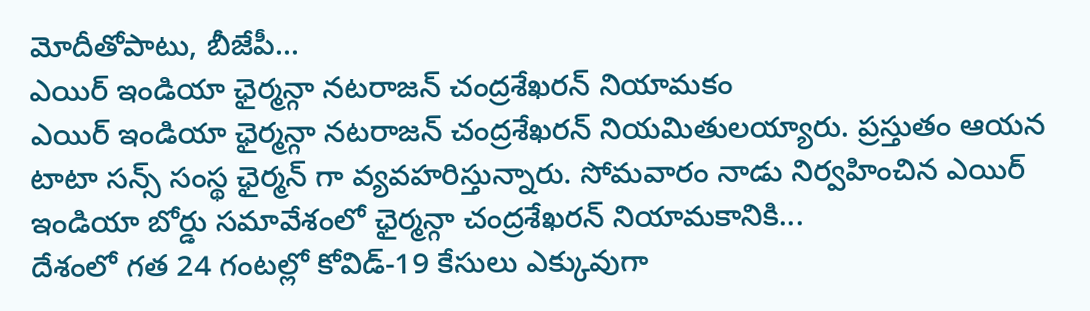మోదీతోపాటు, బీజేపీ...
ఎయిర్ ఇండియా ఛైర్మన్గా నటరాజన్ చంద్రశేఖరన్ నియామకం
ఎయిర్ ఇండియా ఛైర్మన్గా నటరాజన్ చంద్రశేఖరన్ నియమితులయ్యారు. ప్రస్తుతం ఆయన టాటా సన్స్ సంస్థ ఛైర్మన్ గా వ్యవహరిస్తున్నారు. సోమవారం నాడు నిర్వహించిన ఎయిర్ ఇండియా బోర్డు సమావేశంలో ఛైర్మన్గా చంద్రశేఖరన్ నియామకానికి...
దేశంలో గత 24 గంటల్లో కోవిడ్-19 కేసులు ఎక్కువుగా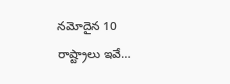నమోదైన 10 రాష్ట్రాలు ఇవే…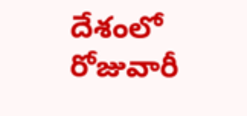దేశంలో రోజువారీ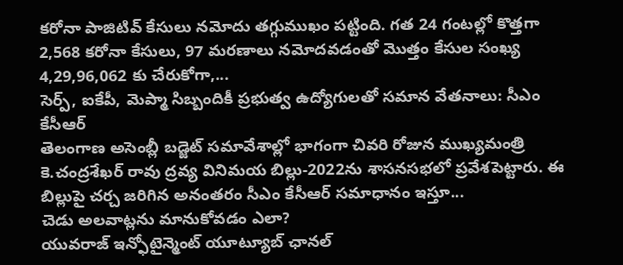కరోనా పాజిటివ్ కేసులు నమోదు తగ్గుముఖం పట్టింది. గత 24 గంటల్లో కొత్తగా 2,568 కరోనా కేసులు, 97 మరణాలు నమోదవడంతో మొత్తం కేసుల సంఖ్య 4,29,96,062 కు చేరుకోగా,...
సెర్ప్, ఐకేపీ, మెప్మా సిబ్బందికీ ప్రభుత్వ ఉద్యోగులతో సమాన వేతనాలు: సీఎం కేసీఆర్
తెలంగాణ అసెంబ్లీ బడ్జెట్ సమావేశాల్లో భాగంగా చివరి రోజున ముఖ్యమంత్రి కె.చంద్రశేఖర్ రావు ద్రవ్య వినిమయ బిల్లు-2022ను శాసనసభలో ప్రవేశపెట్టారు. ఈ బిల్లుపై చర్చ జరిగిన అనంతరం సీఎం కేసీఆర్ సమాధానం ఇస్తూ...
చెడు అలవాట్లను మానుకోవడం ఎలా?
యువరాజ్ ఇన్ఫోటైన్మెంట్ యూట్యూబ్ ఛానల్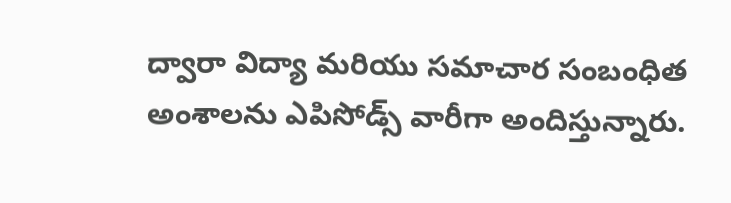ద్వారా విద్యా మరియు సమాచార సంబంధిత అంశాలను ఎపిసోడ్స్ వారీగా అందిస్తున్నారు.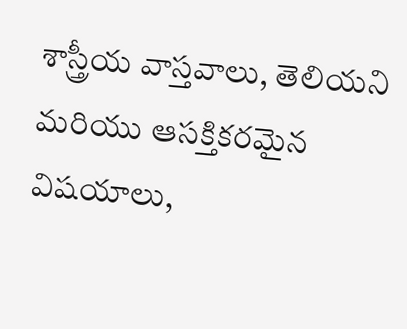శాస్త్రీయ వాస్తవాలు, తెలియని మరియు ఆసక్తికరమైన విషయాలు,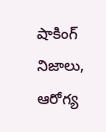షాకింగ్ నిజాలు, ఆరోగ్య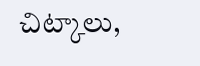చిట్కాలు,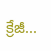క్రేజీ...